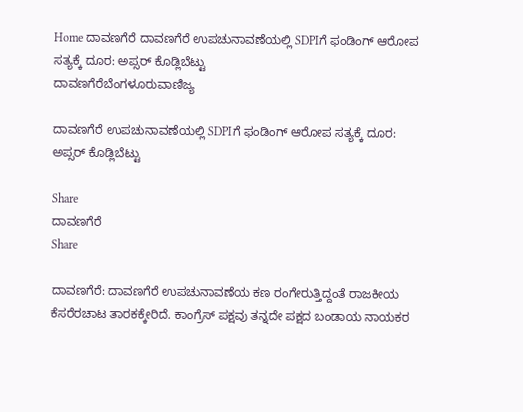Home ದಾವಣಗೆರೆ ದಾವಣಗೆರೆ ಉಪಚುನಾವಣೆಯಲ್ಲಿ SDPIಗೆ ಫಂಡಿಂಗ್ ಆರೋಪ ಸತ್ಯಕ್ಕೆ ದೂರ: ಅಪ್ಸರ್ ಕೊಡ್ಲಿಬೆಟ್ಟು
ದಾವಣಗೆರೆಬೆಂಗಳೂರುವಾಣಿಜ್ಯ

ದಾವಣಗೆರೆ ಉಪಚುನಾವಣೆಯಲ್ಲಿ SDPIಗೆ ಫಂಡಿಂಗ್ ಆರೋಪ ಸತ್ಯಕ್ಕೆ ದೂರ: ಅಪ್ಸರ್ ಕೊಡ್ಲಿಬೆಟ್ಟು

Share
ದಾವಣಗೆರೆ
Share

ದಾವಣಗೆರೆ: ದಾವಣಗೆರೆ ಉಪಚುನಾವಣೆಯ ಕಣ ರಂಗೇರುತ್ತಿದ್ದಂತೆ ರಾಜಕೀಯ ಕೆಸರೆರಚಾಟ ತಾರಕಕ್ಕೇರಿದೆ. ಕಾಂಗ್ರೆಸ್ ಪಕ್ಷವು ತನ್ನದೇ ಪಕ್ಷದ ಬಂಡಾಯ ನಾಯಕರ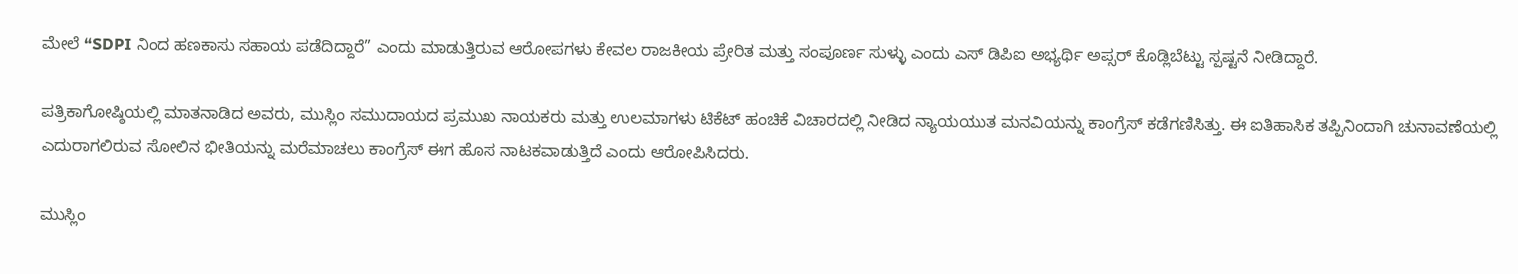ಮೇಲೆ “SDPI ನಿಂದ ಹಣಕಾಸು ಸಹಾಯ ಪಡೆದಿದ್ದಾರೆ” ಎಂದು ಮಾಡುತ್ತಿರುವ ಆರೋಪಗಳು ಕೇವಲ ರಾಜಕೀಯ ಪ್ರೇರಿತ ಮತ್ತು ಸಂಪೂರ್ಣ ಸುಳ್ಳು ಎಂದು ಎಸ್ ಡಿಪಿಐ ಅಭ್ಯರ್ಥಿ ಅಪ್ಸರ್ ಕೊಡ್ಲಿಬೆಟ್ಟು ಸ್ಪಷ್ಟನೆ ನೀಡಿದ್ದಾರೆ.

ಪತ್ರಿಕಾಗೋಷ್ಠಿಯಲ್ಲಿ ಮಾತನಾಡಿದ ಅವರು, ಮುಸ್ಲಿಂ ಸಮುದಾಯದ ಪ್ರಮುಖ ನಾಯಕರು ಮತ್ತು ಉಲಮಾಗಳು ಟಿಕೆಟ್ ಹಂಚಿಕೆ ವಿಚಾರದಲ್ಲಿ ನೀಡಿದ ನ್ಯಾಯಯುತ ಮನವಿಯನ್ನು ಕಾಂಗ್ರೆಸ್ ಕಡೆಗಣಿಸಿತ್ತು. ಈ ಐತಿಹಾಸಿಕ ತಪ್ಪಿನಿಂದಾಗಿ ಚುನಾವಣೆಯಲ್ಲಿ ಎದುರಾಗಲಿರುವ ಸೋಲಿನ ಭೀತಿಯನ್ನು ಮರೆಮಾಚಲು ಕಾಂಗ್ರೆಸ್ ಈಗ ಹೊಸ ನಾಟಕವಾಡುತ್ತಿದೆ ಎಂದು ಆರೋಪಿಸಿದರು.

ಮುಸ್ಲಿಂ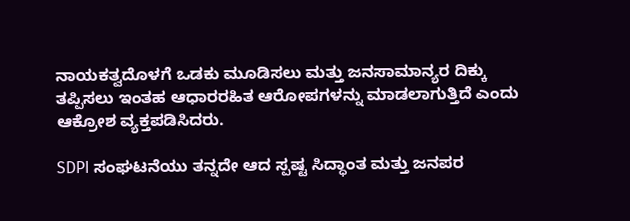ನಾಯಕತ್ವದೊಳಗೆ ಒಡಕು ಮೂಡಿಸಲು ಮತ್ತು ಜನಸಾಮಾನ್ಯರ ದಿಕ್ಕು ತಪ್ಪಿಸಲು ಇಂತಹ ಆಧಾರರಹಿತ ಆರೋಪಗಳನ್ನು ಮಾಡಲಾಗುತ್ತಿದೆ ಎಂದು ಆಕ್ರೋಶ ವ್ಯಕ್ತಪಡಿಸಿದರು.

SDPI ಸಂಘಟನೆಯು ತನ್ನದೇ ಆದ ಸ್ಪಷ್ಟ ಸಿದ್ಧಾಂತ ಮತ್ತು ಜನಪರ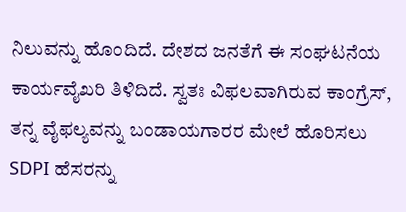ನಿಲುವನ್ನು ಹೊಂದಿದೆ. ದೇಶದ ಜನತೆಗೆ ಈ ಸಂಘಟನೆಯ ಕಾರ್ಯವೈಖರಿ ತಿಳಿದಿದೆ. ಸ್ವತಃ ವಿಫಲವಾಗಿರುವ ಕಾಂಗ್ರೆಸ್, ತನ್ನ ವೈಫಲ್ಯವನ್ನು ಬಂಡಾಯಗಾರರ ಮೇಲೆ ಹೊರಿಸಲು SDPI ಹೆಸರನ್ನು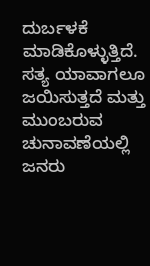ದುರ್ಬಳಕೆ ಮಾಡಿಕೊಳ್ಳುತ್ತಿದೆ. ಸತ್ಯ ಯಾವಾಗಲೂ ಜಯಿಸುತ್ತದೆ ಮತ್ತು ಮುಂಬರುವ ಚುನಾವಣೆಯಲ್ಲಿ ಜನರು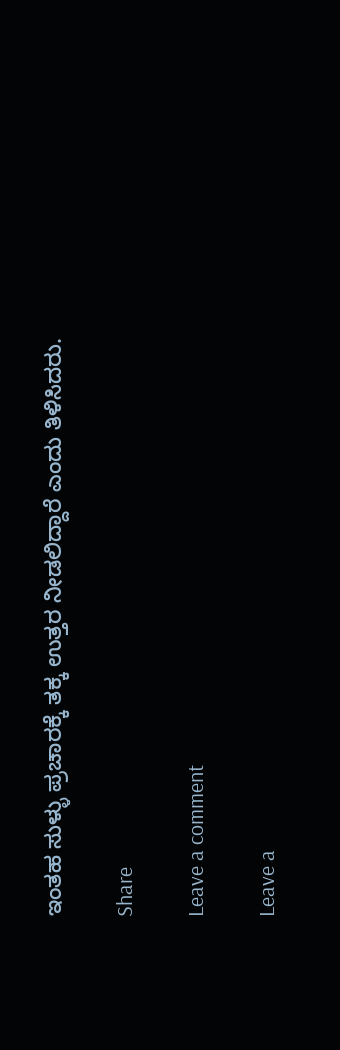ಇಂತಹ ಸುಳ್ಳು ಪ್ರಚಾರಕ್ಕೆ ತಕ್ಕ ಉತ್ತರ ನೀಡಲಿದ್ದಾರೆ ಎಂದು ತಿಳಿಸಿದರು.

Share

Leave a comment

Leave a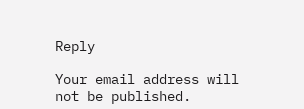Reply

Your email address will not be published.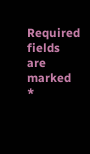Required fields are marked *